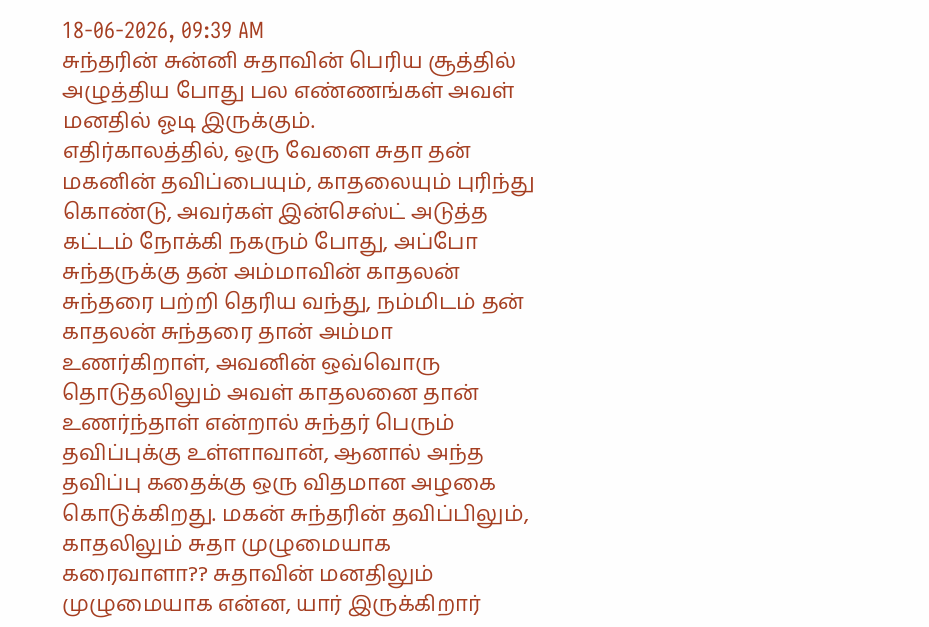18-06-2026, 09:39 AM
சுந்தரின் சுன்னி சுதாவின் பெரிய சூத்தில் அழுத்திய போது பல எண்ணங்கள் அவள் மனதில் ஓடி இருக்கும்.
எதிர்காலத்தில், ஒரு வேளை சுதா தன் மகனின் தவிப்பையும், காதலையும் புரிந்து கொண்டு, அவர்கள் இன்செஸ்ட் அடுத்த கட்டம் நோக்கி நகரும் போது, அப்போ சுந்தருக்கு தன் அம்மாவின் காதலன் சுந்தரை பற்றி தெரிய வந்து, நம்மிடம் தன் காதலன் சுந்தரை தான் அம்மா உணர்கிறாள், அவனின் ஒவ்வொரு தொடுதலிலும் அவள் காதலனை தான் உணர்ந்தாள் என்றால் சுந்தர் பெரும் தவிப்புக்கு உள்ளாவான், ஆனால் அந்த தவிப்பு கதைக்கு ஒரு விதமான அழகை கொடுக்கிறது. மகன் சுந்தரின் தவிப்பிலும், காதலிலும் சுதா முழுமையாக கரைவாளா?? சுதாவின் மனதிலும் முழுமையாக என்ன, யார் இருக்கிறார்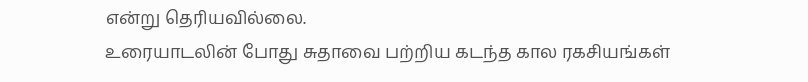என்று தெரியவில்லை.
உரையாடலின் போது சுதாவை பற்றிய கடந்த கால ரகசியங்கள்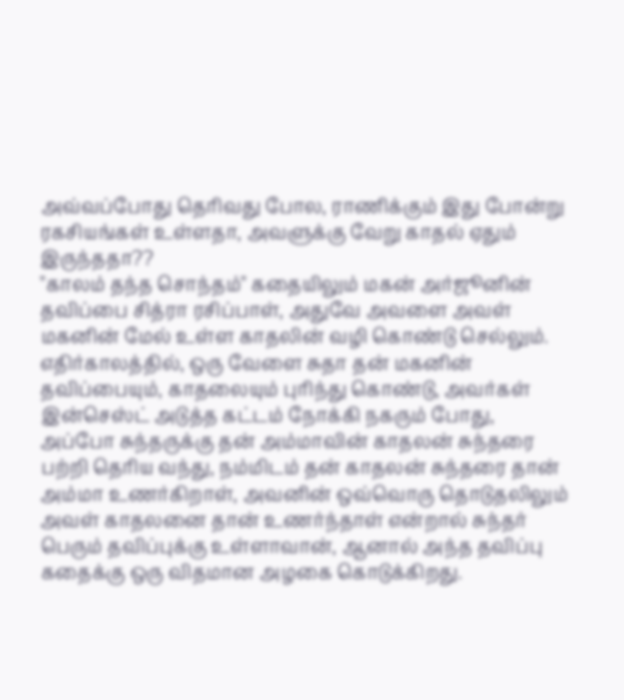அவ்வப்போது தெரிவது போல, ராணிக்கும் இது போன்று ரகசியங்கள் உள்ளதா, அவளுக்கு வேறு காதல் ஏதும் இருந்ததா??
"காலம் தந்த சொந்தம்" கதையிலும் மகன் அர்ஜூனின் தவிப்பை சித்ரா ரசிப்பாள், அதுவே அவளை அவள் மகனின் மேல் உள்ள காதலின் வழி கொண்டு செல்லும்.
எதிர்காலத்தில், ஒரு வேளை சுதா தன் மகனின் தவிப்பையும், காதலையும் புரிந்து கொண்டு, அவர்கள் இன்செஸ்ட் அடுத்த கட்டம் நோக்கி நகரும் போது, அப்போ சுந்தருக்கு தன் அம்மாவின் காதலன் சுந்தரை பற்றி தெரிய வந்து, நம்மிடம் தன் காதலன் சுந்தரை தான் அம்மா உணர்கிறாள், அவனின் ஒவ்வொரு தொடுதலிலும் அவள் காதலனை தான் உணர்ந்தாள் என்றால் சுந்தர் பெரும் தவிப்புக்கு உள்ளாவான், ஆனால் அந்த தவிப்பு கதைக்கு ஒரு விதமான அழகை கொடுக்கிறது.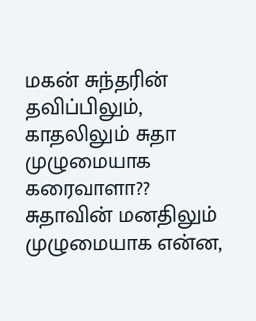மகன் சுந்தரின் தவிப்பிலும், காதலிலும் சுதா முழுமையாக கரைவாளா?? சுதாவின் மனதிலும் முழுமையாக என்ன,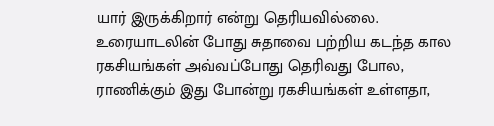யார் இருக்கிறார் என்று தெரியவில்லை.
உரையாடலின் போது சுதாவை பற்றிய கடந்த கால ரகசியங்கள் அவ்வப்போது தெரிவது போல, ராணிக்கும் இது போன்று ரகசியங்கள் உள்ளதா,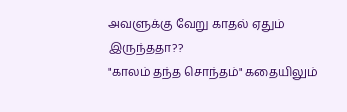அவளுக்கு வேறு காதல் ஏதும் இருந்ததா??
"காலம் தந்த சொந்தம்" கதையிலும்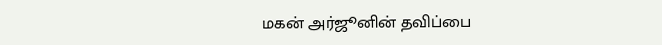மகன் அர்ஜூனின் தவிப்பை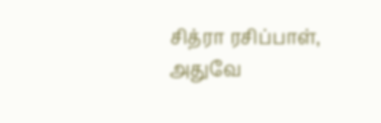சித்ரா ரசிப்பாள், அதுவே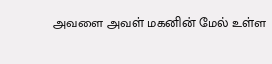அவளை அவள் மகனின் மேல் உள்ள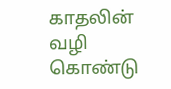காதலின் வழி கொண்டு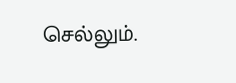செல்லும்.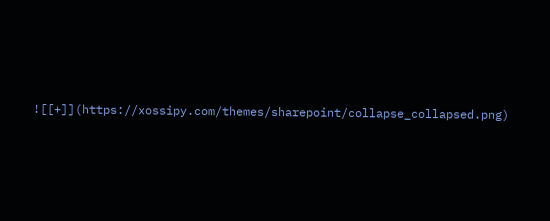![[+]](https://xossipy.com/themes/sharepoint/collapse_collapsed.png)